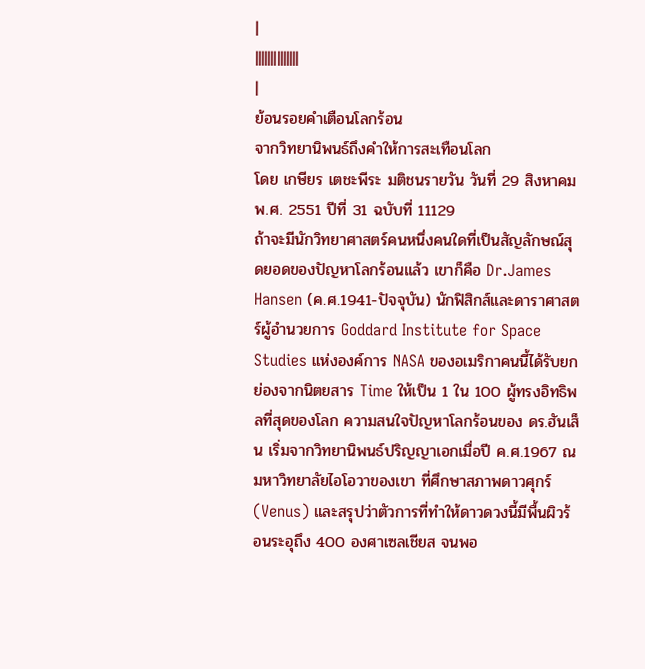|
||||||||||||||
|
ย้อนรอยคำเตือนโลกร้อน
จากวิทยานิพนธ์ถึงคำให้การสะเทือนโลก
โดย เกษียร เตชะพีระ มติชนรายวัน วันที่ 29 สิงหาคม พ.ศ. 2551 ปีที่ 31 ฉบับที่ 11129
ถ้าจะมีนักวิทยาศาสตร์คนหนึ่งคนใดที่เป็นสัญลักษณ์สุดยอดของปัญหาโลกร้อนแล้ว เขาก็คือ Dr.James Hansen (ค.ศ.1941-ปัจจุบัน) นักฟิสิกส์และดาราศาสตร์ผู้อำนวยการ Goddard Institute for Space Studies แห่งองค์การ NASA ของอเมริกาคนนี้ได้รับยกย่องจากนิตยสาร Time ให้เป็น 1 ใน 100 ผู้ทรงอิทธิพลที่สุดของโลก ความสนใจปัญหาโลกร้อนของ ดร.ฮันเส็น เริ่มจากวิทยานิพนธ์ปริญญาเอกเมื่อปี ค.ศ.1967 ณ มหาวิทยาลัยไอโอวาของเขา ที่ศึกษาสภาพดาวศุกร์ (Venus) และสรุปว่าตัวการที่ทำให้ดาวดวงนี้มีพื้นผิวร้อนระอุถึง 400 องศาเซลเชียส จนพอ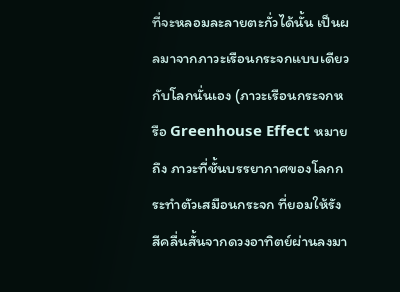ที่จะหลอมละลายตะกั่วได้นั้น เป็นผลมาจากภาวะเรือนกระจกแบบเดียวกับโลกนั่นเอง (ภาวะเรือนกระจกหรือ Greenhouse Effect หมายถึง ภาวะที่ชั้นบรรยากาศของโลกกระทำตัวเสมือนกระจก ที่ยอมให้รังสีคลื่นสั้นจากดวงอาทิตย์ผ่านลงมา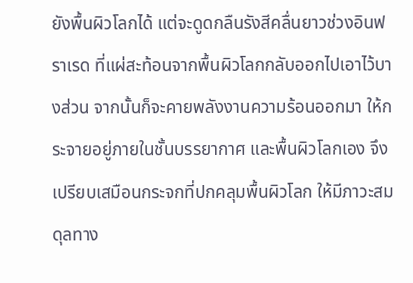ยังพื้นผิวโลกได้ แต่จะดูดกลืนรังสีคลื่นยาวช่วงอินฟราเรด ที่แผ่สะท้อนจากพื้นผิวโลกกลับออกไปเอาไว้บางส่วน จากนั้นก็จะคายพลังงานความร้อนออกมา ให้กระจายอยู่ภายในชั้นบรรยากาศ และพื้นผิวโลกเอง จึงเปรียบเสมือนกระจกที่ปกคลุมพื้นผิวโลก ให้มีภาวะสมดุลทาง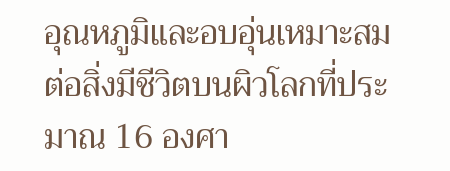อุณหภูมิและอบอุ่นเหมาะสมต่อสิ่งมีชีวิตบนผิวโลกที่ประมาณ 16 องศา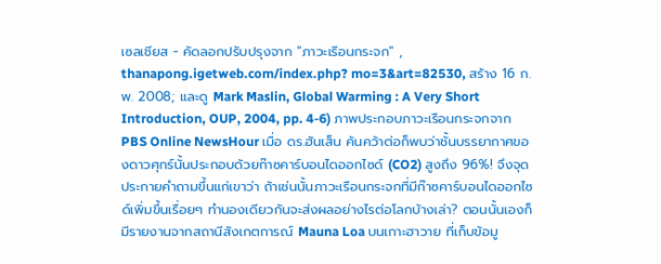เซลเชียส - คัดลอกปรับปรุงจาก "ภาวะเรือนกระจก" , thanapong.igetweb.com/index.php? mo=3&art=82530, สร้าง 16 ก.พ. 2008; และดู Mark Maslin, Global Warming : A Very Short Introduction, OUP, 2004, pp. 4-6) ภาพประกอบภาวะเรือนกระจกจาก PBS Online NewsHour เมื่อ ดร.ฮันเส็น ค้นคว้าต่อก็พบว่าชั้นบรรยากาศของดาวศุกร์นั้นประกอบด้วยก๊าซคาร์บอนไดออกไซด์ (CO2) สูงถึง 96%! จึงจุดประกายคำถามขึ้นแก่เขาว่า ถ้าเช่นนั้นภาวะเรือนกระจกที่มีก๊าซคาร์บอนไดออกไซด์เพิ่มขึ้นเรื่อยๆ ทำนองเดียวกันจะส่งผลอย่างไรต่อโลกบ้างเล่า? ตอนนั้นเองก็มีรายงานจากสถานีสังเกตการณ์ Mauna Loa บนเกาะฮาวาย ที่เก็บข้อมู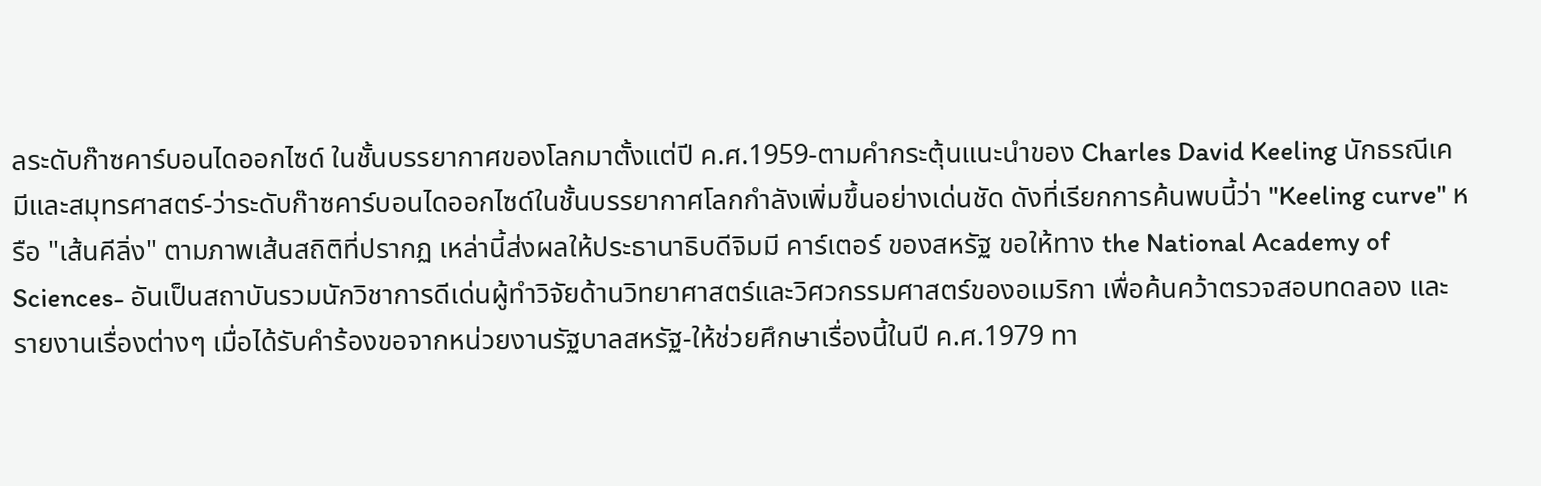ลระดับก๊าซคาร์บอนไดออกไซด์ ในชั้นบรรยากาศของโลกมาตั้งแต่ปี ค.ศ.1959-ตามคำกระตุ้นแนะนำของ Charles David Keeling นักธรณีเคมีและสมุทรศาสตร์-ว่าระดับก๊าซคาร์บอนไดออกไซด์ในชั้นบรรยากาศโลกกำลังเพิ่มขึ้นอย่างเด่นชัด ดังที่เรียกการค้นพบนี้ว่า "Keeling curve" หรือ "เส้นคีลิ่ง" ตามภาพเส้นสถิติที่ปรากฏ เหล่านี้ส่งผลให้ประธานาธิบดีจิมมี คาร์เตอร์ ของสหรัฐ ขอให้ทาง the National Academy of Sciences- อันเป็นสถาบันรวมนักวิชาการดีเด่นผู้ทำวิจัยด้านวิทยาศาสตร์และวิศวกรรมศาสตร์ของอเมริกา เพื่อค้นคว้าตรวจสอบทดลอง และรายงานเรื่องต่างๆ เมื่อได้รับคำร้องขอจากหน่วยงานรัฐบาลสหรัฐ-ให้ช่วยศึกษาเรื่องนี้ในปี ค.ศ.1979 ทา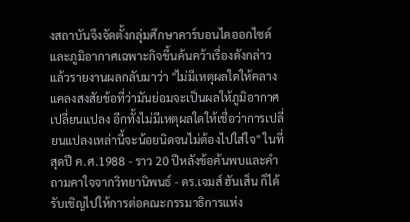งสถาบันจึงจัดตั้งกลุ่มศึกษาคาร์บอนไดออกไซด์และภูมิอากาศเฉพาะกิจขึ้นค้นคว้าเรื่องดังกล่าว แล้วรายงานผลกลับมาว่า "ไม่มีเหตุผลใดให้คลางแคลงสงสัยข้อที่ว่ามันย่อมจะเป็นผลให้ภูมิอากาศเปลี่ยนแปลง อีกทั้งไม่มีเหตุผลใดให้เชื่อว่าการเปลี่ยนแปลงเหล่านี้จะน้อยนิดจนไม่ต้องไปใส่ใจ" ในที่สุดปี ค.ศ.1988 - ราว 20 ปีหลังข้อค้นพบและคำถามคาใจจากวิทยานิพนธ์ - ดร.เจมส์ ฮันเส็น ก็ได้รับเชิญไปให้การต่อคณะกรรมาธิการแห่ง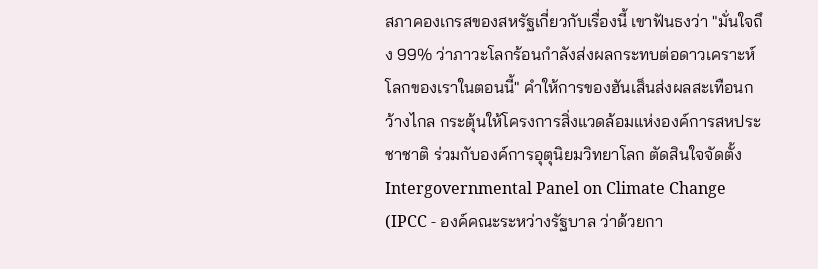สภาคองเกรสของสหรัฐเกี่ยวกับเรื่องนี้ เขาฟันธงว่า "มั่นใจถึง 99% ว่าภาวะโลกร้อนกำลังส่งผลกระทบต่อดาวเคราะห์โลกของเราในตอนนี้" คำให้การของฮันเส็นส่งผลสะเทือนกว้างไกล กระตุ้นให้โครงการสิ่งแวดล้อมแห่งองค์การสหประชาชาติ ร่วมกับองค์การอุตุนิยมวิทยาโลก ตัดสินใจจัดตั้ง Intergovernmental Panel on Climate Change (IPCC - องค์คณะระหว่างรัฐบาล ว่าด้วยกา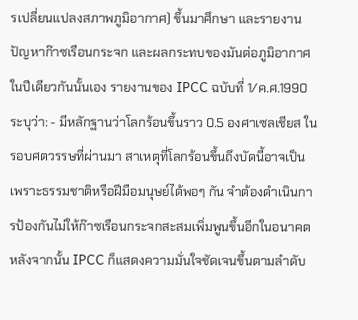รเปลี่ยนแปลงสภาพภูมิอากาศ) ขึ้นมาศึกษา และรายงานปัญหาก๊าซเรือนกระจก และผลกระทบของมันต่อภูมิอากาศในปีเดียวกันนั้นเอง รายงานของ IPCC ฉบับที่ 1/ค.ศ.1990 ระบุว่า: - มีหลักฐานว่าโลกร้อนขึ้นราว 0.5 องศาเซลเชียส ในรอบศตวรรษที่ผ่านมา สาเหตุที่โลกร้อนขึ้นถึงบัดนี้อาจเป็นเพราะธรรมชาติหรือฝีมือมนุษย์ได้พอๆ กัน จำต้องดำเนินการป้องกันไม่ให้ก๊าซเรือนกระจกสะสมเพิ่มพูนขึ้นอีกในอนาคต หลังจากนั้น IPCC ก็แสดงความมั่นใจชัดเจนขึ้นตามลำดับ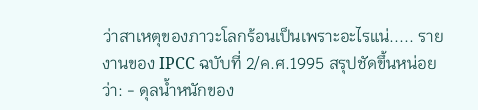ว่าสาเหตุของภาวะโลกร้อนเป็นเพราะอะไรแน่..... รายงานของ IPCC ฉบับที่ 2/ค.ศ.1995 สรุปชัดขึ้นหน่อยว่า: - ดุลน้ำหนักของ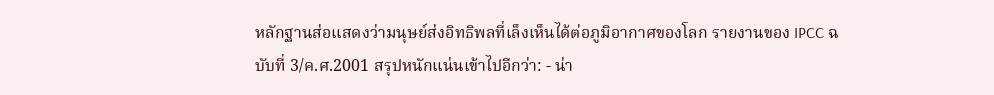หลักฐานส่อแสดงว่ามนุษย์ส่งอิทธิพลที่เล็งเห็นได้ต่อภูมิอากาศของโลก รายงานของ IPCC ฉบับที่ 3/ค.ศ.2001 สรุปหนักแน่นเข้าไปอีกว่า: - น่า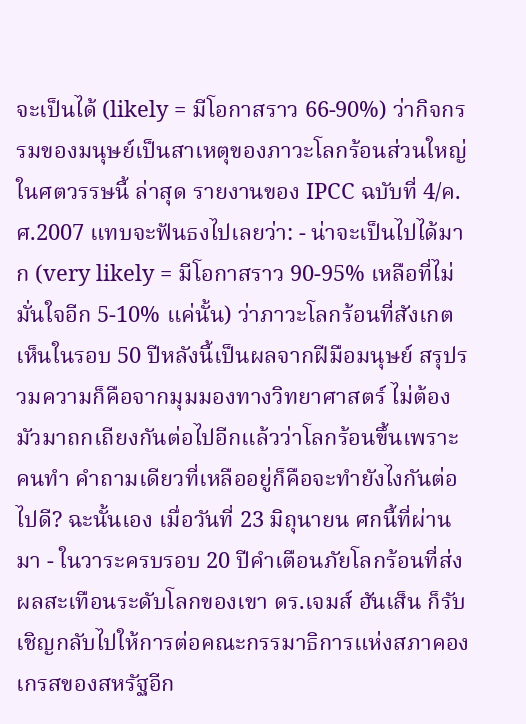จะเป็นได้ (likely = มีโอกาสราว 66-90%) ว่ากิจกรรมของมนุษย์เป็นสาเหตุของภาวะโลกร้อนส่วนใหญ่ในศตวรรษนี้ ล่าสุด รายงานของ IPCC ฉบับที่ 4/ค.ศ.2007 แทบจะฟันธงไปเลยว่า: - น่าจะเป็นไปได้มาก (very likely = มีโอกาสราว 90-95% เหลือที่ไม่มั่นใจอีก 5-10% แค่นั้น) ว่าภาวะโลกร้อนที่สังเกตเห็นในรอบ 50 ปีหลังนี้เป็นผลจากฝีมือมนุษย์ สรุปรวมความก็คือจากมุมมองทางวิทยาศาสตร์ ไม่ต้องมัวมาถกเถียงกันต่อไปอีกแล้วว่าโลกร้อนขึ้นเพราะคนทำ คำถามเดียวที่เหลืออยู่ก็คือจะทำยังไงกันต่อไปดี? ฉะนั้นเอง เมื่อวันที่ 23 มิถุนายน ศกนี้ที่ผ่านมา - ในวาระครบรอบ 20 ปีคำเตือนภัยโลกร้อนที่ส่งผลสะเทือนระดับโลกของเขา ดร.เจมส์ ฮันเส็น ก็รับเชิญกลับไปให้การต่อคณะกรรมาธิการแห่งสภาคองเกรสของสหรัฐอีก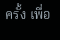ครั้ง เพื่อ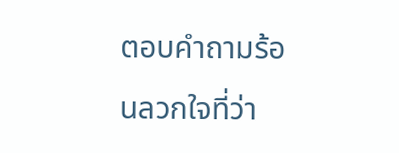ตอบคำถามร้อนลวกใจที่ว่า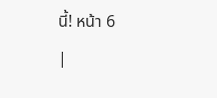นี้! หน้า 6
|